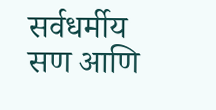सर्वधर्मीय सण आणि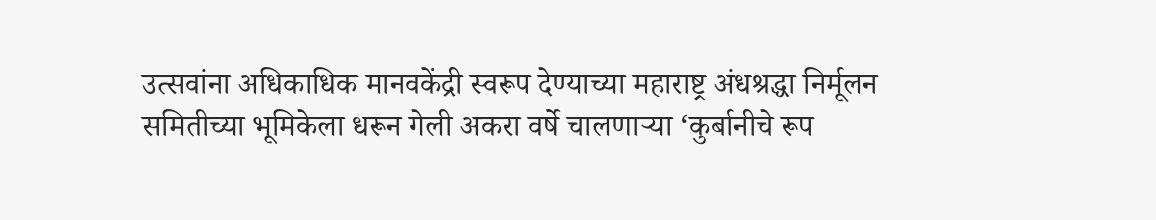उत्सवांना अधिकाधिक मानवकेंद्री स्वरूप देण्याच्या महाराष्ट्र अंधश्रद्धा निर्मूलन समितीच्या भूमिकेला धरून गेली अकरा वर्षे चालणाऱ्या ‘कुर्बानीचे रूप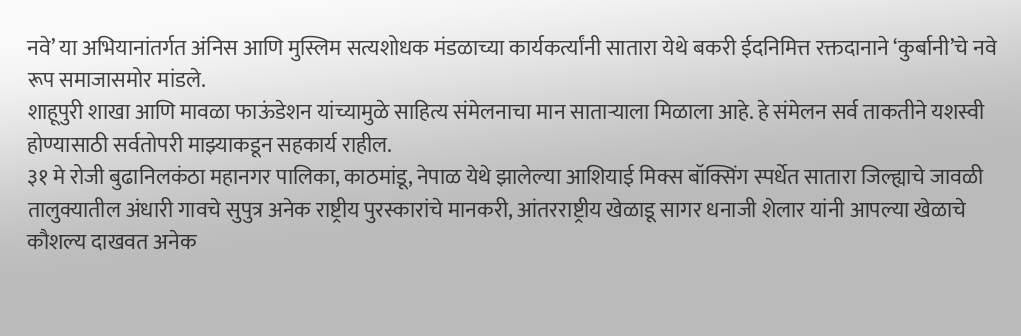नवे’ या अभियानांतर्गत अंनिस आणि मुस्लिम सत्यशोधक मंडळाच्या कार्यकर्त्यांनी सातारा येथे बकरी ईदनिमित्त रक्तदानाने ‘कुर्बानी’चे नवे रूप समाजासमोर मांडले.
शाहूपुरी शाखा आणि मावळा फाऊंडेशन यांच्यामुळे साहित्य संमेलनाचा मान साताऱ्याला मिळाला आहे. हे संमेलन सर्व ताकतीने यशस्वी होण्यासाठी सर्वतोपरी माझ्याकडून सहकार्य राहील.
३१ मे रोजी बुढानिलकंठा महानगर पालिका, काठमांडू, नेपाळ येथे झालेल्या आशियाई मिक्स बॉक्सिंग स्पर्धेत सातारा जिल्ह्याचे जावळी तालुक्यातील अंधारी गावचे सुपुत्र अनेक राष्ट्रीय पुरस्कारांचे मानकरी, आंतरराष्ट्रीय खेळाडू सागर धनाजी शेलार यांनी आपल्या खेळाचे कौशल्य दाखवत अनेक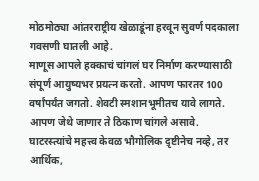मोठमोठ्या आंतरराष्ट्रीय खेळाडूंना हरवून सुवर्ण पदकाला गवसणी घातली आहे.
माणूस आपले हक्काचं चांगलं घर निर्माण करण्यासाठी संपूर्ण आयुष्यभर प्रयत्न करतो. आपण फारतर 100 वर्षांपर्यंत जगतो. शेवटी स्मशानभूमीतच यावे लागते. आपण जेथे जाणार ते ठिकाण चांगले असावे.
घाटरस्त्यांचे महत्त्व केवळ भौगोलिक द़ृष्टीनेच नव्हे, तर आर्थिक,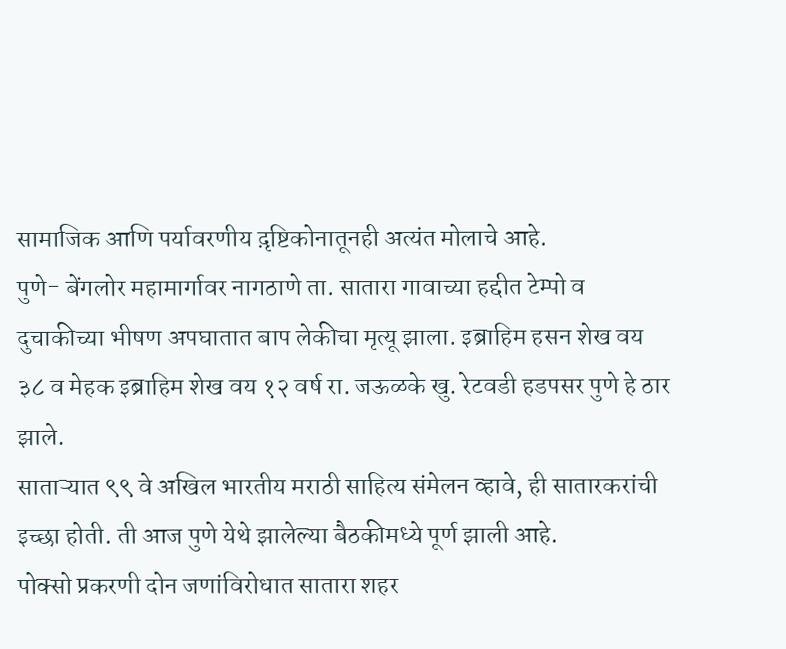सामाजिक आणि पर्यावरणीय द़ृष्टिकोनातूनही अत्यंत मोलाचे आहे.
पुणे- बेंगलोर महामार्गावर नागठाणे ता. सातारा गावाच्या हद्दीत टेम्पो व दुचाकीच्या भीषण अपघातात बाप लेकीचा मृत्यू झाला. इब्राहिम हसन शेख वय ३८ व मेहक इब्राहिम शेख वय १२ वर्ष रा. जऊळके खु. रेटवडी हडपसर पुणे हे ठार झाले.
साताऱ्यात ९९ वे अखिल भारतीय मराठी साहित्य संमेलन व्हावे, ही सातारकरांची इच्छा होती. ती आज पुणे येथे झालेल्या बैठकीमध्ये पूर्ण झाली आहे.
पोक्सो प्रकरणी दोन जणांविरोधात सातारा शहर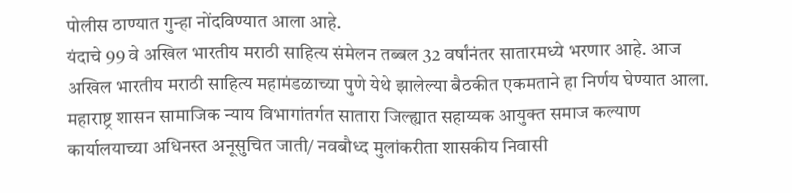पोलीस ठाण्यात गुन्हा नोंदविण्यात आला आहे.
यंदाचे 99 वे अखिल भारतीय मराठी साहित्य संमेलन तब्बल 32 वर्षांनंतर सातारमध्ये भरणार आहे. आज अखिल भारतीय मराठी साहित्य महामंडळाच्या पुणे येथे झालेल्या बैठकीत एकमताने हा निर्णय घेण्यात आला.
महाराष्ट्र शासन सामाजिक न्याय विभागांतर्गत सातारा जिल्ह्यात सहाय्यक आयुक्त समाज कल्याण कार्यालयाच्या अधिनस्त अनूसुचित जाती/ नवबौध्द मुलांकरीता शासकीय निवासी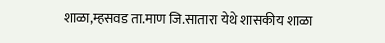शाळा,म्हसवड ता.माण जि.सातारा येथे शासकीय शाळा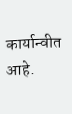कार्यान्वीत आहे.